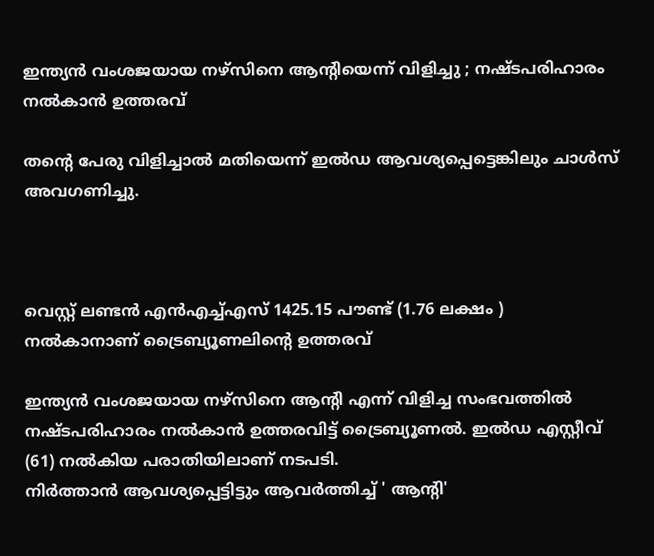ഇന്ത്യന്‍ വംശജയായ നഴ്സിനെ ആന്റിയെന്ന് വിളിച്ചു ; നഷ്ടപരിഹാരം നല്‍കാന്‍ ഉത്തരവ്

തന്റെ പേരു വിളിച്ചാല്‍ മതിയെന്ന് ഇല്‍ഡ ആവശ്യപ്പെട്ടെങ്കിലും ചാള്‍സ് അവഗണിച്ചു.



വെസ്റ്റ് ലണ്ടന്‍ എന്‍എച്ച്എസ് 1425.15 പൗണ്ട് (1.76 ലക്ഷം ) നല്‍കാനാണ് ട്രൈബ്യൂണലിന്റെ ഉത്തരവ്

ഇന്ത്യന്‍ വംശജയായ നഴ്സിനെ ആന്റി എന്ന് വിളിച്ച സംഭവത്തില്‍ നഷ്ടപരിഹാരം നല്‍കാന്‍ ഉത്തരവിട്ട് ട്രൈബ്യൂണല്‍. ഇല്‍ഡ എസ്റ്റീവ് (61) നല്‍കിയ പരാതിയിലാണ് നടപടി.
നിര്‍ത്താന്‍ ആവശ്യപ്പെട്ടിട്ടും ആവര്‍ത്തിച്ച് ' ആന്റി'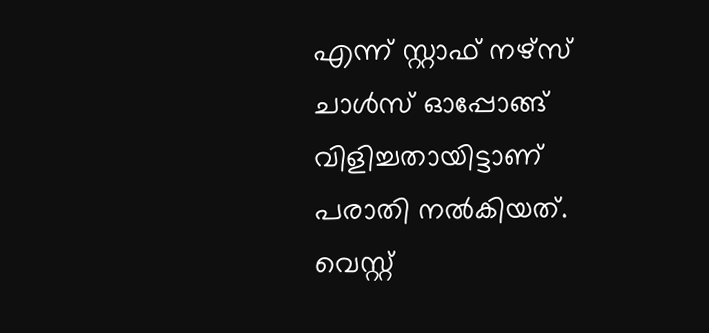എന്ന് സ്റ്റാഫ് നഴ്സ് ചാള്‍സ് ഓപ്പോങ്ങ് വിളിച്ചതായിട്ടാണ് പരാതി നല്‍കിയത്. വെസ്റ്റ്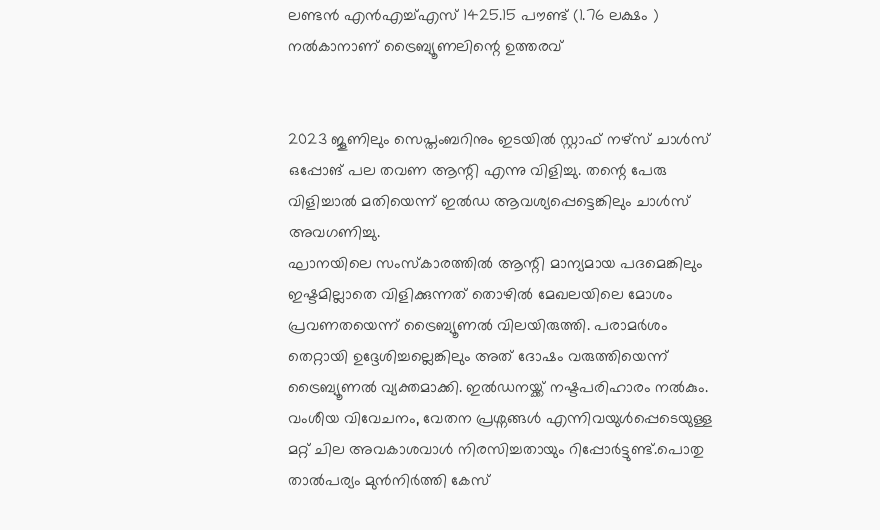ലണ്ടന്‍ എന്‍എച്ച്എസ് 1425.15 പൗണ്ട് (1.76 ലക്ഷം ) നല്‍കാനാണ് ട്രൈബ്യൂണലിന്റെ ഉത്തരവ്


2023 ജൂണിലും സെപ്തംബറിനും ഇടയില്‍ സ്റ്റാഫ് നഴ്സ് ചാള്‍സ് ഒപ്പോങ് പല തവണ ആന്റി എന്നു വിളിച്ചു. തന്റെ പേരു വിളിച്ചാല്‍ മതിയെന്ന് ഇല്‍ഡ ആവശ്യപ്പെട്ടെങ്കിലും ചാള്‍സ് അവഗണിച്ചു.
ഘാനയിലെ സംസ്‌കാരത്തില്‍ ആന്റി മാന്യമായ പദമെങ്കിലും ഇഷ്ടമില്ലാതെ വിളിക്കുന്നത് തൊഴില്‍ മേഖലയിലെ മോശം പ്രവണതയെന്ന് ട്രൈബ്യൂണല്‍ വിലയിരുത്തി. പരാമര്‍ശം തെറ്റായി ഉദ്ദേശിച്ചല്ലെങ്കിലും അത് ദോഷം വരുത്തിയെന്ന് ട്രൈബ്യൂണല്‍ വ്യക്തമാക്കി. ഇല്‍ഡനയ്ക്ക് നഷ്ടപരിഹാരം നല്‍കും.
വംശീയ വിവേചനം, വേതന പ്രശ്നങ്ങള്‍ എന്നിവയുള്‍പ്പെടെയുള്ള മറ്റ് ചില അവകാശവാള്‍ നിരസിച്ചതായും റിപ്പോര്‍ട്ടുണ്ട്.പൊതു താല്‍പര്യം മുന്‍നിര്‍ത്തി കേസ്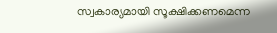സ്വകാര്യമായി സൂക്ഷിക്കണമെന്ന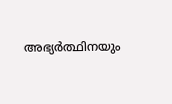അഭ്യര്‍ത്ഥിനയും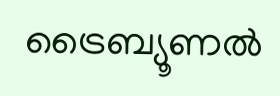ട്രൈബ്യൂണല്‍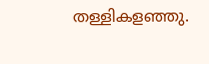തള്ളികളഞ്ഞു.